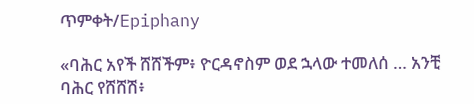ጥምቀት/Epiphany

«ባሕር አየች ሸሸችም፥ ዮርዳኖስም ወደ ኋላው ተመለሰ … አንቺ ባሕር የሸሸሽ፥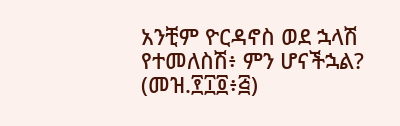አንቺም ዮርዳኖስ ወደ ኋላሽ የተመለስሽ፥ ምን ሆናችኋል? (መዝ.፻፲፬፥፭)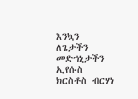እንኳን ለጌታችን መድኀኒታችን ኢየሱስ ክርስቶስ ብርሃነ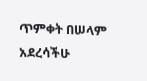ጥምቀት በሠላም አደረሳችሁ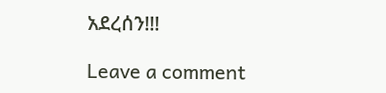አደረሰን!!!

Leave a comment